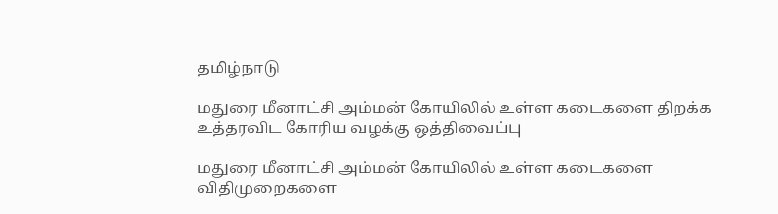தமிழ்நாடு

மதுரை மீனாட்சி அம்மன் கோயிலில் உள்ள கடைகளை திறக்க உத்தரவிட கோரிய வழக்கு ஒத்திவைப்பு

மதுரை மீனாட்சி அம்மன் கோயிலில் உள்ள கடைகளை விதிமுறைகளை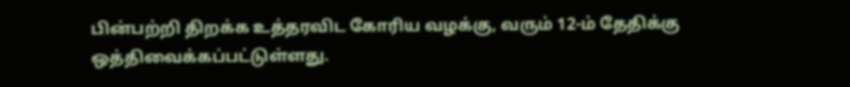பின்பற்றி திறக்க உத்தரவிட கோரிய வழக்கு, வரும் 12-ம் தேதிக்கு ஒத்திவைக்கப்பட்டுள்ளது.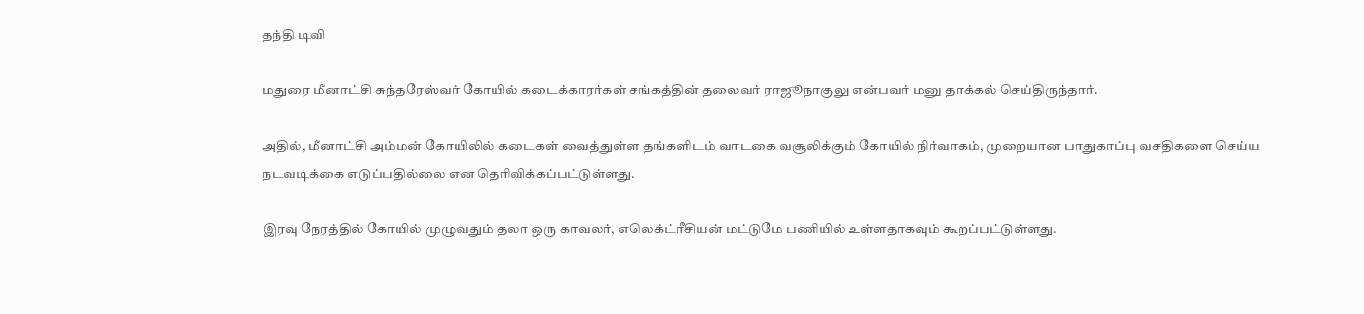தந்தி டிவி

மதுரை மீனாட்சி சுந்தரேஸ்வர் கோயில் கடைக்காரர்கள் சங்கத்தின் தலைவர் ராஜூநாகுலு என்பவர் மனு தாக்கல் செய்திருந்தார்.

அதில், மீனாட்சி அம்மன் கோயிலில் கடைகள் வைத்துள்ள தங்களிடம் வாடகை வசூலிக்கும் கோயில் நிர்வாகம், முறையான பாதுகாப்பு வசதிகளை செய்ய நடவடிக்கை எடுப்பதில்லை என தெரிவிக்கப்பட்டுள்ளது.

இரவு நேரத்தில் கோயில் முழுவதும் தலா ஒரு காவலர், எலெக்ட்ரீசியன் மட்டுமே பணியில் உள்ளதாகவும் கூறப்பட்டுள்ளது.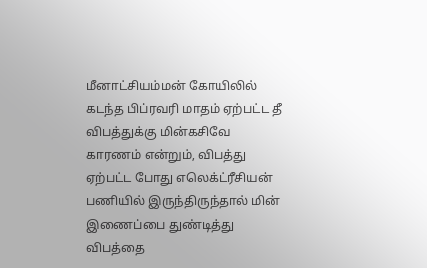மீனாட்சியம்மன் கோயிலில் கடந்த பிப்ரவரி மாதம் ஏற்பட்ட தீ விபத்துக்கு மின்கசிவே காரணம் என்றும், விபத்து ஏற்பட்ட போது எலெக்ட்ரீசியன் பணியில் இருந்திருந்தால் மின் இணைப்பை துண்டித்து விபத்தை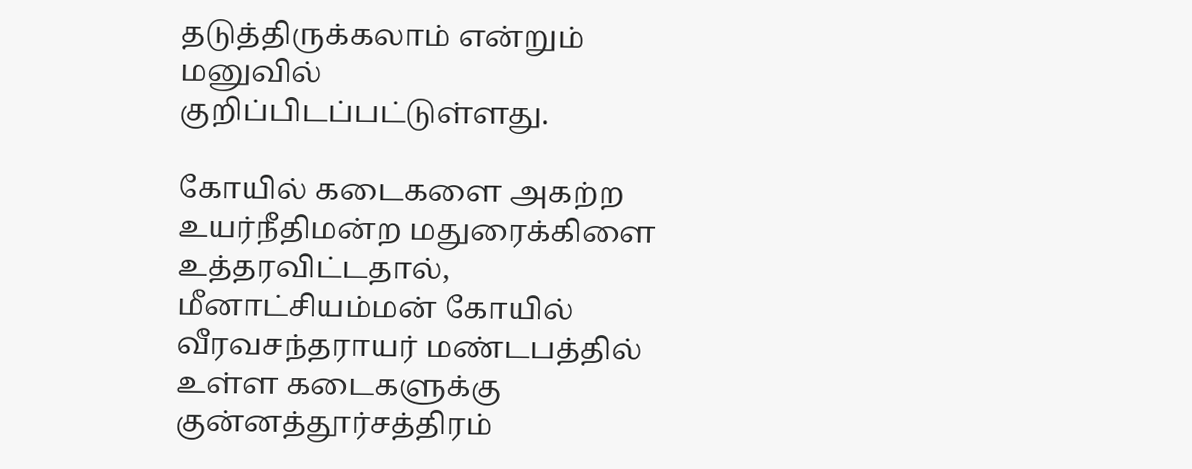தடுத்திருக்கலாம் என்றும் மனுவில் குறிப்பிடப்பட்டுள்ளது.

கோயில் கடைகளை அகற்ற உயர்நீதிமன்ற மதுரைக்கிளை உத்தரவிட்டதால், மீனாட்சியம்மன் கோயில் வீரவசந்தராயர் மண்டபத்தில் உள்ள கடைகளுக்கு குன்னத்தூர்சத்திரம்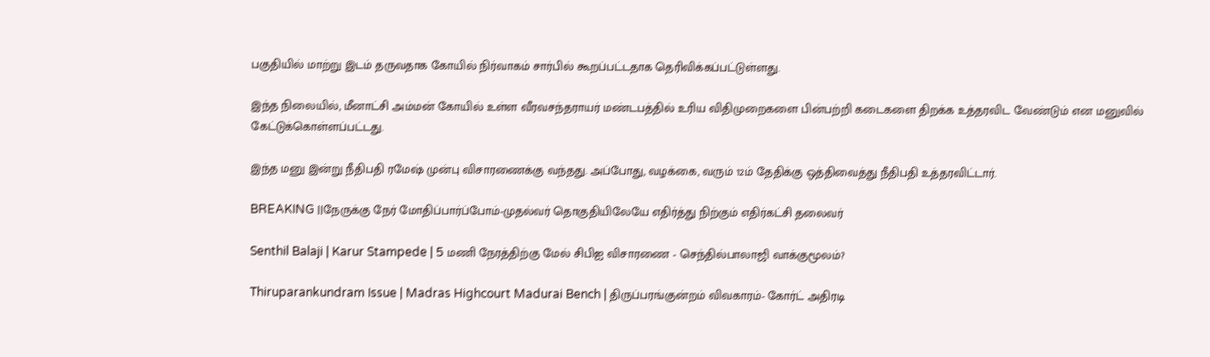பகுதியில் மாற்று இடம் தருவதாக கோயில் நிர்வாகம் சார்பில் கூறப்பட்டதாக தெரிவிக்கப்பட்டுள்ளது.

இந்த நிலையில், மீனாட்சி அம்மன் கோயில் உள்ள வீரவசந்தராயர் மண்டபத்தில் உரிய விதிமுறைகளை பின்பற்றி கடைகளை திறக்க உத்தரவிட வேண்டும் என மனுவில் கேட்டுக்கொள்ளப்பட்டது.

இந்த மனு இன்று நீதிபதி ரமேஷ் முன்பு விசாரணைக்கு வந்தது. அப்போது, வழக்கை, வரும் 12ம் தேதிக்கு ஒத்திவைத்து நீதிபதி உத்தரவிட்டார்.

BREAKING ||நேருக்கு நேர் மோதிப்பார்ப்போம்-முதல்வர் தொகுதியிலேயே எதிர்த்து நிற்கும் எதிர்கட்சி தலைவர்

Senthil Balaji | Karur Stampede | 5 மணி நேரத்திற்கு மேல் சிபிஐ விசாரணை - செந்தில்பாலாஜி வாக்குமூலம்?

Thiruparankundram Issue | Madras Highcourt Madurai Bench | திருப்பரங்குன்றம் விவகாரம்- கோர்ட் அதிரடி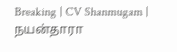Breaking | CV Shanmugam | நயன்தாரா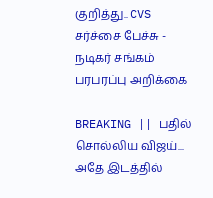குறித்து.. CVS சர்ச்சை பேச்சு - நடிகர் சங்கம் பரபரப்பு அறிக்கை

BREAKING || பதில் சொல்லிய விஜய்... அதே இடத்தில்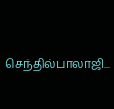செந்தில்பாலாஜி...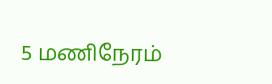5 மணிநேரம்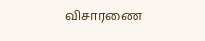விசாரணை